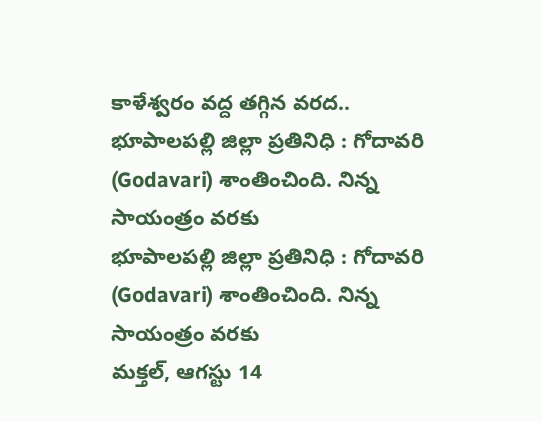కాళేశ్వరం వద్ద తగ్గిన వరద..
భూపాలపల్లి జిల్లా ప్రతినిధి : గోదావరి (Godavari) శాంతించింది. నిన్న సాయంత్రం వరకు
భూపాలపల్లి జిల్లా ప్రతినిధి : గోదావరి (Godavari) శాంతించింది. నిన్న సాయంత్రం వరకు
మక్తల్, ఆగస్టు 14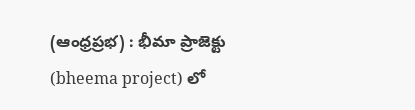(ఆంధ్రప్రభ) : భీమా ప్రాజెక్టు (bheema project) లో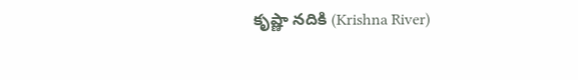కృష్ణా నదికి (Krishna River)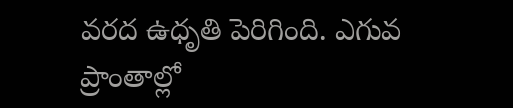వరద ఉధృతి పెరిగింది. ఎగువ ప్రాంతాల్లో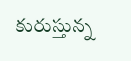కురుస్తున్న